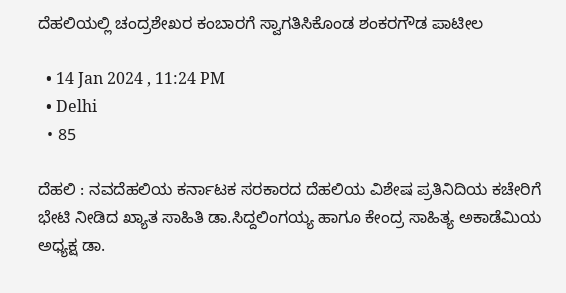ದೆಹಲಿಯಲ್ಲಿ ಚಂದ್ರಶೇಖರ ಕಂಬಾರಗೆ ಸ್ವಾಗತಿಸಿಕೊಂಡ ಶಂಕರಗೌಡ ಪಾಟೀಲ

  • 14 Jan 2024 , 11:24 PM
  • Delhi
  • 85

ದೆಹಲಿ : ನವದೆಹಲಿಯ ಕರ್ನಾಟಕ ಸರಕಾರದ ದೆಹಲಿಯ ವಿಶೇಷ ಪ್ರತಿನಿದಿಯ ಕಚೇರಿಗೆ ಭೇಟಿ ನೀಡಿದ ಖ್ಯಾತ ಸಾಹಿತಿ ಡಾ.ಸಿದ್ದಲಿಂಗಯ್ಯ ಹಾಗೂ ಕೇಂದ್ರ ಸಾಹಿತ್ಯ ಅಕಾಡೆಮಿಯ ಅಧ್ಯಕ್ಷ ಡಾ.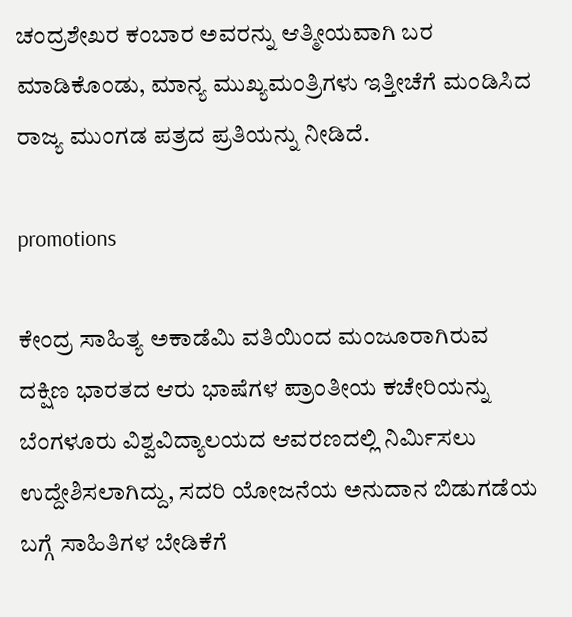ಚಂದ್ರಶೇಖರ ಕಂಬಾರ ಅವರನ್ನು ಆತ್ಮೀಯವಾಗಿ ಬರ ಮಾಡಿಕೊಂಡು, ಮಾನ್ಯ ಮುಖ್ಯಮಂತ್ರಿಗಳು ಇತ್ತೀಚೆಗೆ ಮಂಡಿಸಿದ ರಾಜ್ಯ ಮುಂಗಡ ಪತ್ರದ ಪ್ರತಿಯನ್ನು ನೀಡಿದೆ.

promotions

ಕೇಂದ್ರ ಸಾಹಿತ್ಯ ಅಕಾಡೆಮಿ ವತಿಯಿಂದ ಮಂಜೂರಾಗಿರುವ ದಕ್ಷಿಣ ಭಾರತದ ಆರು ಭಾಷೆಗಳ ಪ್ರಾಂತೀಯ ಕಚೇರಿಯನ್ನು ಬೆಂಗಳೂರು ವಿಶ್ವವಿದ್ಯಾಲಯದ ಆವರಣದಲ್ಲಿ ನಿರ್ಮಿಸಲು ಉದ್ದೇಶಿಸಲಾಗಿದ್ದು, ಸದರಿ ಯೋಜನೆಯ ಅನುದಾನ ಬಿಡುಗಡೆಯ ಬಗ್ಗೆ ಸಾಹಿತಿಗಳ ಬೇಡಿಕೆಗೆ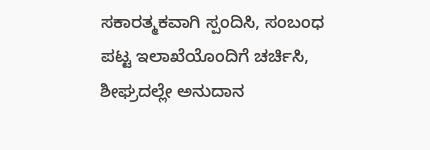ಸಕಾರತ್ಮಕವಾಗಿ ಸ್ಪಂದಿಸಿ, ಸಂಬಂಧ ಪಟ್ಟ ಇಲಾಖೆಯೊಂದಿಗೆ ಚರ್ಚಿಸಿ, ಶೀಘ್ರದಲ್ಲೇ ಅನುದಾನ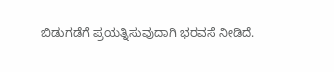ಬಿಡುಗಡೆಗೆ ಪ್ರಯತ್ನಿಸುವುದಾಗಿ ಭರವಸೆ ನೀಡಿದೆ.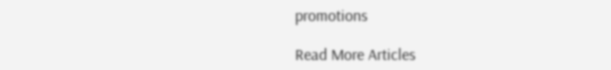promotions

Read More Articles